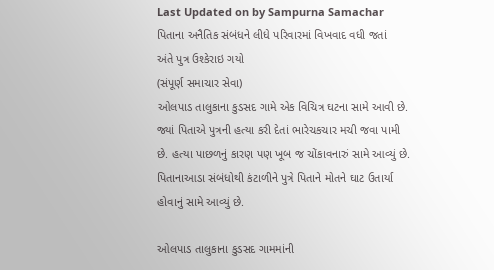Last Updated on by Sampurna Samachar
પિતાના અનૈતિક સંબંધને લીધે પરિવારમાં વિખવાદ વધી જતાં
અંતે પુત્ર ઉશ્કેરાઇ ગયો
(સંપૂર્ણ સમાચાર સેવા)
ઓલપાડ તાલુકાના કુડસદ ગામે એક વિચિત્ર ઘટના સામે આવી છે. જ્યાં પિતાએ પુત્રની હત્યા કરી દેતાં ભારેચકચાર મચી જવા પામી છે. હત્યા પાછળનું કારણ પણ ખૂબ જ ચોંકાવનારું સામે આવ્યું છે. પિતાનાઆડા સંબંધોથી કંટાળીને પુત્રે પિતાને મોતને ઘાટ ઉતાર્યા હોવાનું સામે આવ્યું છે.

ઓલપાડ તાલુકાના કુડસદ ગામમાંની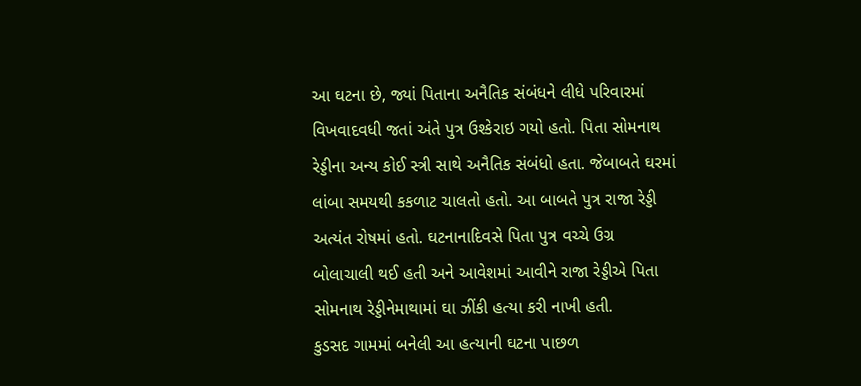આ ઘટના છે, જ્યાં પિતાના અનૈતિક સંબંધને લીધે પરિવારમાં વિખવાદવધી જતાં અંતે પુત્ર ઉશ્કેરાઇ ગયો હતો. પિતા સોમનાથ રેડ્ડીના અન્ય કોઈ સ્ત્રી સાથે અનૈતિક સંબંધો હતા. જેબાબતે ઘરમાં લાંબા સમયથી કકળાટ ચાલતો હતો. આ બાબતે પુત્ર રાજા રેડ્ડી અત્યંત રોષમાં હતો. ઘટનાનાદિવસે પિતા પુત્ર વચ્ચે ઉગ્ર બોલાચાલી થઈ હતી અને આવેશમાં આવીને રાજા રેડ્ડીએ પિતા સોમનાથ રેડ્ડીનેમાથામાં ઘા ઝીંકી હત્યા કરી નાખી હતી.
કુડસદ ગામમાં બનેલી આ હત્યાની ઘટના પાછળ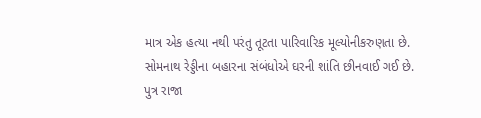માત્ર એક હત્યા નથી પરંતુ તૂટતા પારિવારિક મૂલ્યોનીકરુણતા છે. સોમનાથ રેડ્ડીના બહારના સંબંધોએ ઘરની શાંતિ છીનવાઈ ગઈ છે.
પુત્ર રાજા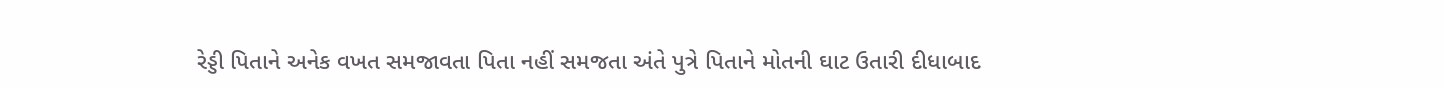રેડ્ડી પિતાને અનેક વખત સમજાવતા પિતા નહીં સમજતા અંતે પુત્રે પિતાને મોતની ઘાટ ઉતારી દીધાબાદ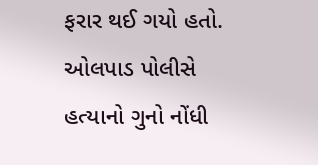ફરાર થઈ ગયો હતો. ઓલપાડ પોલીસે હત્યાનો ગુનો નોંધી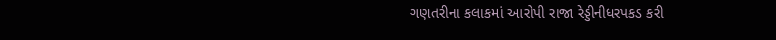ગણતરીના કલાકમાં આરોપી રાજા રેડ્ડીનીધરપકડ કરી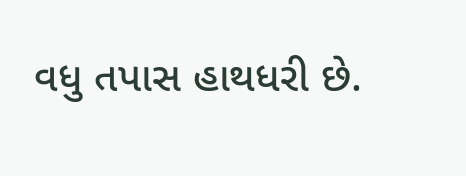વધુ તપાસ હાથધરી છે.